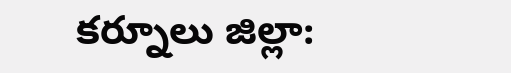కర్నూలు జిల్లా: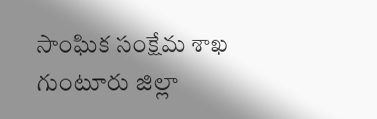సాంఘిక సంక్షేమ శాఖ గుంటూరు జిల్లా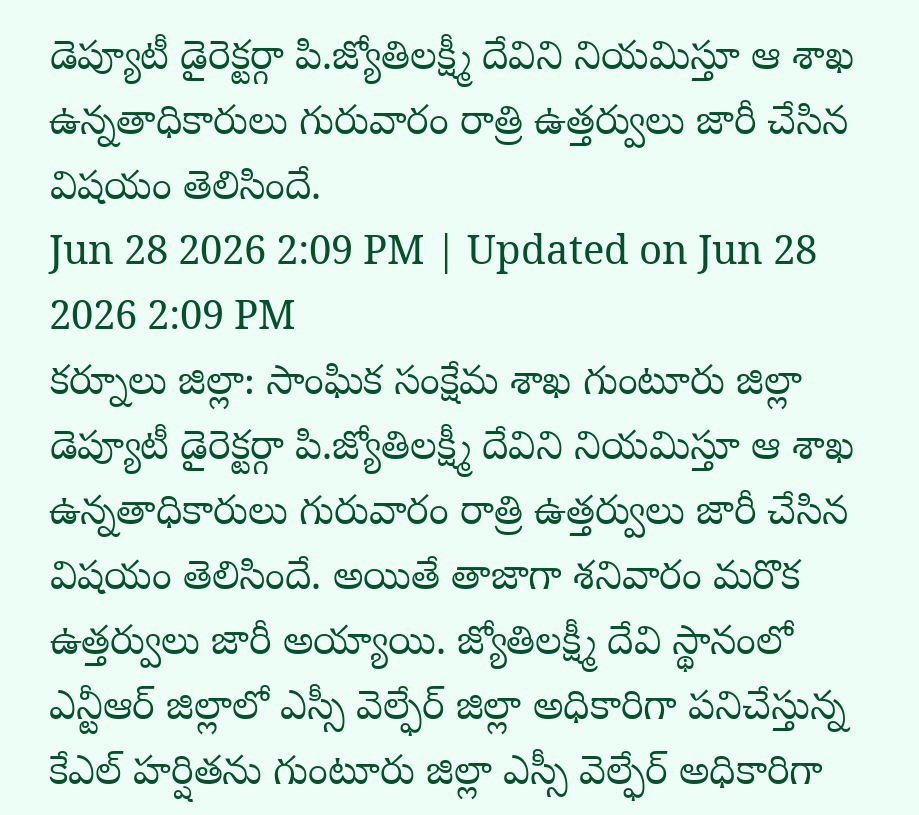డెప్యూటీ డైరెక్టర్గా పి.జ్యోతిలక్ష్మీ దేవిని నియమిస్తూ ఆ శాఖ ఉన్నతాధికారులు గురువారం రాత్రి ఉత్తర్వులు జారీ చేసిన విషయం తెలిసిందే.
Jun 28 2026 2:09 PM | Updated on Jun 28 2026 2:09 PM
కర్నూలు జిల్లా: సాంఘిక సంక్షేమ శాఖ గుంటూరు జిల్లా డెప్యూటీ డైరెక్టర్గా పి.జ్యోతిలక్ష్మీ దేవిని నియమిస్తూ ఆ శాఖ ఉన్నతాధికారులు గురువారం రాత్రి ఉత్తర్వులు జారీ చేసిన విషయం తెలిసిందే. అయితే తాజాగా శనివారం మరొక ఉత్తర్వులు జారీ అయ్యాయి. జ్యోతిలక్ష్మీ దేవి స్థానంలో ఎన్టీఆర్ జిల్లాలో ఎస్సీ వెల్ఫేర్ జిల్లా అధికారిగా పనిచేస్తున్న కేఎల్ హర్షితను గుంటూరు జిల్లా ఎస్సీ వెల్ఫేర్ అధికారిగా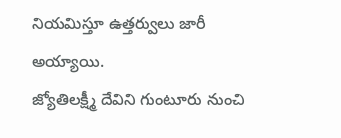నియమిస్తూ ఉత్తర్వులు జారీ అయ్యాయి.
జ్యోతిలక్ష్మీ దేవిని గుంటూరు నుంచి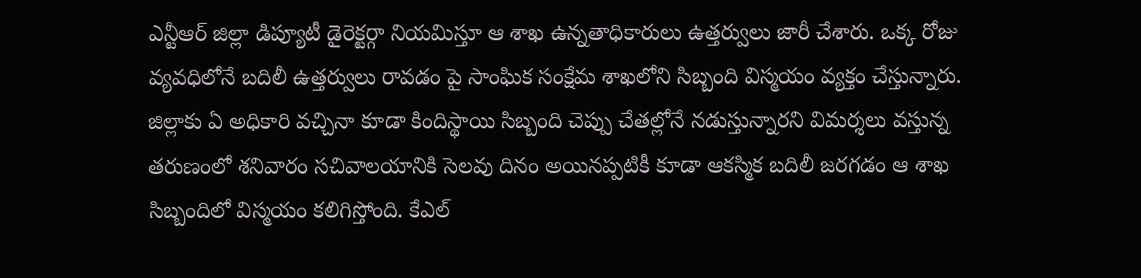ఎన్టీఆర్ జిల్లా డిప్యూటీ డైరెక్టర్గా నియమిస్తూ ఆ శాఖ ఉన్నతాధికారులు ఉత్తర్వులు జారీ చేశారు. ఒక్క రోజు వ్యవధిలోనే బదిలీ ఉత్తర్వులు రావడం పై సాంఘిక సంక్షేమ శాఖలోని సిబ్బంది విస్మయం వ్యక్తం చేస్తున్నారు. జిల్లాకు ఏ అధికారి వచ్చినా కూడా కిందిస్థాయి సిబ్బంది చెప్పు చేతల్లోనే నడుస్తున్నారని విమర్శలు వస్తున్న తరుణంలో శనివారం సచివాలయానికి సెలవు దినం అయినప్పటికీ కూడా ఆకస్మిక బదిలీ జరగడం ఆ శాఖ సిబ్బందిలో విస్మయం కలిగిస్తోంది. కేఎల్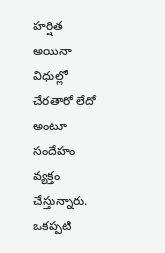హర్షిత అయినా విధుల్లో చేరతారో లేదో అంటూ సందేహం వ్యక్తం చేస్తున్నారు.
ఒకప్పటి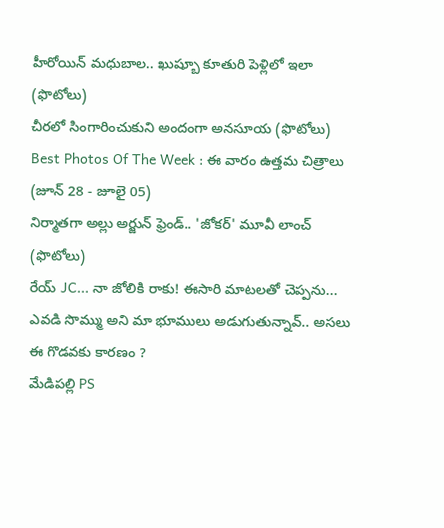హీరోయిన్ మధుబాల.. ఖుష్బూ కూతురి పెళ్లిలో ఇలా (ఫొటోలు)
చీరలో సింగారించుకుని అందంగా అనసూయ (ఫొటోలు)
Best Photos Of The Week : ఈ వారం ఉత్తమ చిత్రాలు (జూన్ 28 - జూలై 05)
నిర్మాతగా అల్లు అర్జున్ ఫ్రెండ్.. 'జోకర్' మూవీ లాంచ్ (ఫొటోలు)
రేయ్ JC... నా జోలికి రాకు! ఈసారి మాటలతో చెప్పను...
ఎవడి సొమ్ము అని మా భూములు అడుగుతున్నావ్.. అసలు ఈ గొడవకు కారణం ?
మేడిపల్లి PS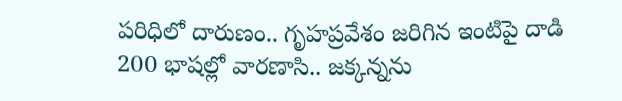పరిధిలో దారుణం.. గృహప్రవేశం జరిగిన ఇంటిపై దాడి
200 భాషల్లో వారణాసి.. జక్కన్నను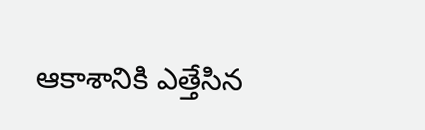ఆకాశానికి ఎత్తేసిన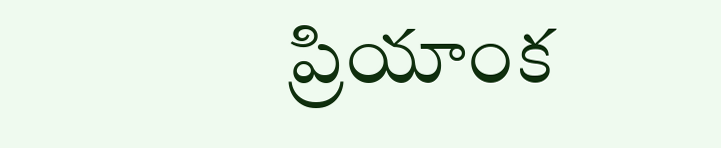ప్రియాంక